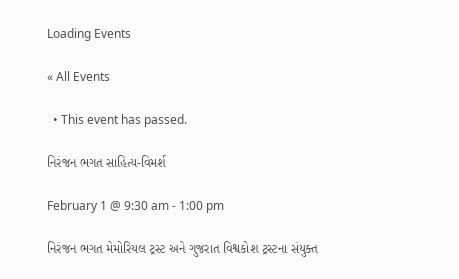Loading Events

« All Events

  • This event has passed.

નિરંજન ભગત સાહિત્ય-વિમર્શ

February 1 @ 9:30 am - 1:00 pm

નિરંજન ભગત મેમોરિયલ ટ્રસ્ટ અને ગુજરાત વિશ્વકોશ ટ્રસ્ટના સંયુક્ત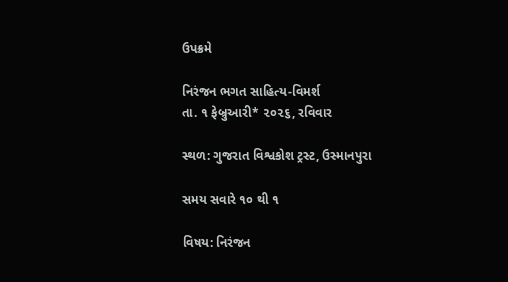ઉપક્રમે

નિરંજન ભગત સાહિત્ય-વિમર્શ
તા. ૧ ફેબ્રુઆરી* ૨૦૨૬, રવિવાર

સ્થળ: ગુજરાત વિશ્વકોશ ટ્રસ્ટ, ઉસ્માનપુરા

સમય સવારે ૧૦ થી ૧

વિષય: નિરંજન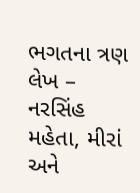ભગતના ત્રણ લેખ – નરસિંહ મહેતા, મીરાં અને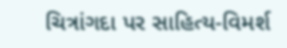ચિત્રાંગદા પર સાહિત્ય-વિમર્શ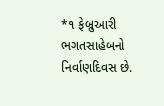*૧ ફેબ્રુઆરી ભગતસાહેબનો નિર્વાણદિવસ છે.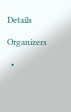Details

Organizers

  •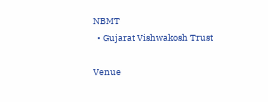NBMT
  • Gujarat Vishwakosh Trust

Venue